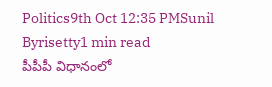Politics9th Oct 12:35 PMSunil Byrisetty1 min read
పీపీపీ విధానంలో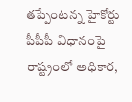తప్పేంటన్న హైకోర్టు
పీపీపీ విధానంపై రాష్ట్రంలో అధికార,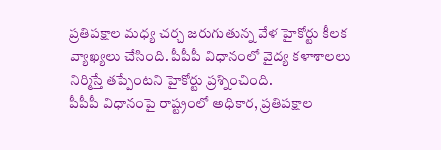ప్రతిపక్షాల మధ్య చర్చ జరుగుతున్న వేళ హైకోర్టు కీలక వ్యాఖ్యలు చేసింది. పీపీపీ విధానంలో వైద్య కళాశాలలు నిర్మిస్తే తప్పేంటని హైకోర్టు ప్రశ్నించింది.
పీపీపీ విధానంపై రాష్ట్రంలో అధికార, ప్రతిపక్షాల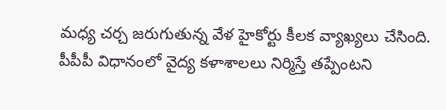మధ్య చర్చ జరుగుతున్న వేళ హైకోర్టు కీలక వ్యాఖ్యలు చేసింది. పీపీపీ విధానంలో వైద్య కళాశాలలు నిర్మిస్తే తప్పేంటని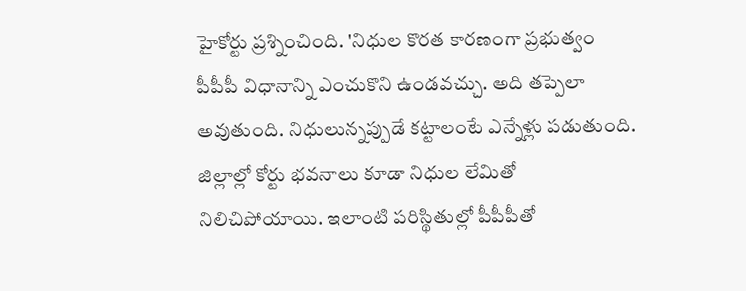హైకోర్టు ప్రశ్నించింది. 'నిధుల కొరత కారణంగా ప్రభుత్వం పీపీపీ విధానాన్ని ఎంచుకొని ఉండవచ్చు. అది తప్పెలా అవుతుంది. నిధులున్నప్పుడే కట్టాలంటే ఎన్నేళ్లు పడుతుంది. జిల్లాల్లో కోర్టు భవనాలు కూడా నిధుల లేమితో నిలిచిపోయాయి. ఇలాంటి పరిస్థితుల్లో పీపీపీతో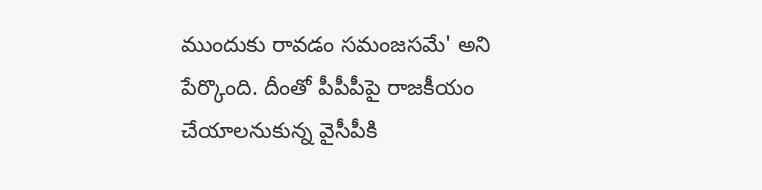ముందుకు రావడం సమంజసమే' అని పేర్కొంది. దీంతో పీపీపీపై రాజకీయం చేయాలనుకున్న వైసీపీకి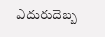ఎదురుదెబ్బ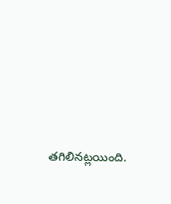తగిలినట్లయింది.